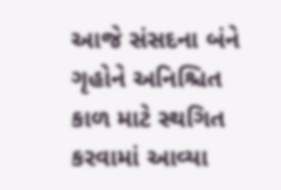આજે સંસદના બંને ગૃહોને અનિશ્ચિત કાળ માટે સ્થગિત કરવામાં આવ્યા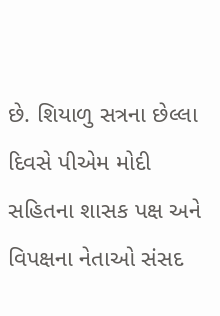છે. શિયાળુ સત્રના છેલ્લા દિવસે પીએમ મોદી સહિતના શાસક પક્ષ અને વિપક્ષના નેતાઓ સંસદ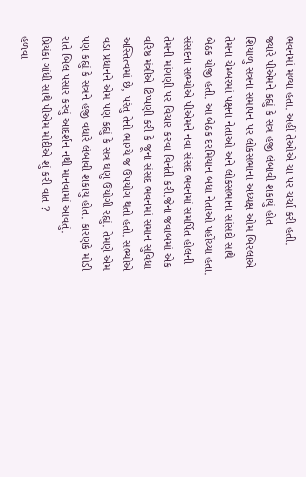ભવનમાં મળ્યા હતા. અહીં તેઓએ ચા પર ચર્ચા કરી હતી.
જ્યારે પીએમને કહ્યું કે સત્ર હજી લંબાવી શકાયું હોત
શિયાળુ સત્રના સમાપન પર લોકસભાના અધ્યક્ષ ઓમ બિરલાએ તેમના ચેમ્બરમાં પક્ષના નેતાઓ અને લોકસભાના સાંસદો સાથે બેઠક યોજી હતી. આ બેઠક દરમિયાન બધા નેતાઓ પહોંચ્યા હતા. સંસદના સભ્યોએ પીએમને નવા સંસદ ભવનમાં સમર્પિત હોલની તેમની માંગણી પર વિચાર કરવા વિનંતી કરી.જેના જવાબમાં એક વરિષ્ઠ મંત્રીએ ટિપ્પણી કરી કે જૂના સંસદ ભવનમાં સમાન સુવિધા અસ્તિત્વમાં છે, પરંતુ તેનો ભાગ્યે જ ઉપયોગ થતો હતો. સભ્યોએ વડા પ્રધાનને એમ પણ કહ્યું કે સત્ર ઘણુ ઉયોગી રહ્યું. તેમણે એમ પણ કહ્યું કે સત્રને હજી વધારે લંબાવી શકાયુ હોત. કારણકે મોડી રાતે બિલ પસાર કરવું આદર્શન નથી માનવામાં આવતું.
પ્રિયંકા ગાંધી સાથે પીએમ મોદીએ શું કરી વાત ?
હળવા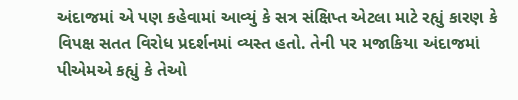અંદાજમાં એ પણ કહેવામાં આવ્યું કે સત્ર સંક્ષિપ્ત એટલા માટે રહ્યું કારણ કે વિપક્ષ સતત વિરોધ પ્રદર્શનમાં વ્યસ્ત હતો. તેની પર મજાકિયા અંદાજમાં પીએમએ કહ્યું કે તેઓ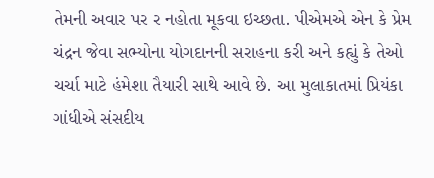તેમની અવાર પર ર નહોતા મૂકવા ઇચ્છતા. પીએમએ એન કે પ્રેમ ચંદ્રન જેવા સભ્યોના યોગદાનની સરાહના કરી અને કહ્યું કે તેઓ ચર્ચા માટે હંમેશા તૈયારી સાથે આવે છે. આ મુલાકાતમાં પ્રિયંકા ગાંધીએ સંસદીય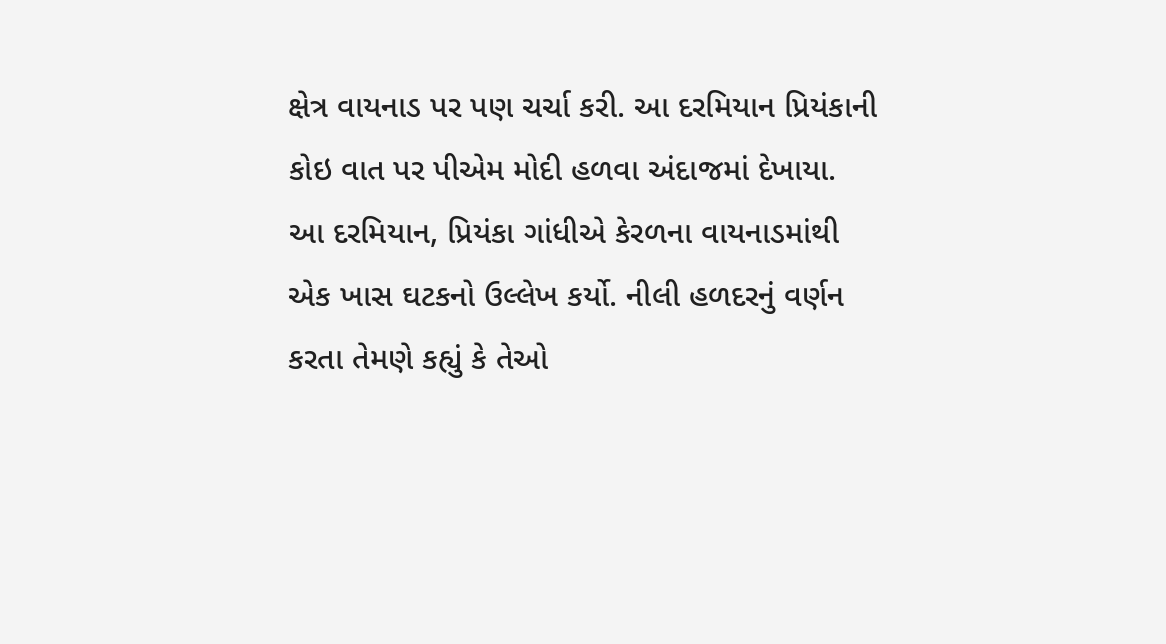ક્ષેત્ર વાયનાડ પર પણ ચર્ચા કરી. આ દરમિયાન પ્રિયંકાની કોઇ વાત પર પીએમ મોદી હળવા અંદાજમાં દેખાયા.
આ દરમિયાન, પ્રિયંકા ગાંધીએ કેરળના વાયનાડમાંથી એક ખાસ ઘટકનો ઉલ્લેખ કર્યો. નીલી હળદરનું વર્ણન કરતા તેમણે કહ્યું કે તેઓ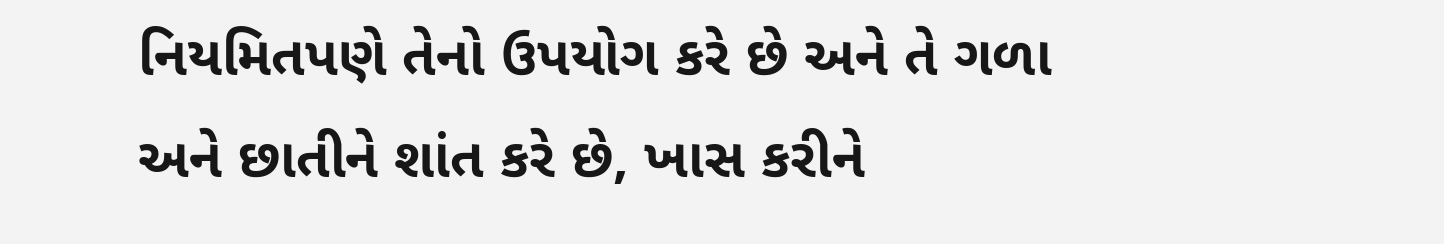નિયમિતપણે તેનો ઉપયોગ કરે છે અને તે ગળા અને છાતીને શાંત કરે છે, ખાસ કરીને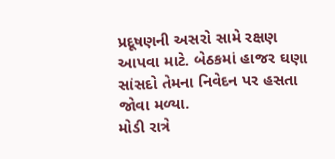પ્રદૂષણની અસરો સામે રક્ષણ આપવા માટે. બેઠકમાં હાજર ઘણા સાંસદો તેમના નિવેદન પર હસતા જોવા મળ્યા.
મોડી રાત્રે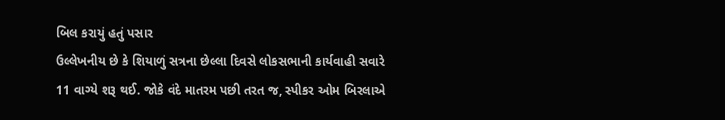બિલ કરાયું હતું પસાર
ઉલ્લેખનીય છે કે શિયાળું સત્રના છેલ્લા દિવસે લોકસભાની કાર્યવાહી સવારે 11 વાગ્યે શરૂ થઈ. જોકે વંદે માતરમ પછી તરત જ, સ્પીકર ઓમ બિરલાએ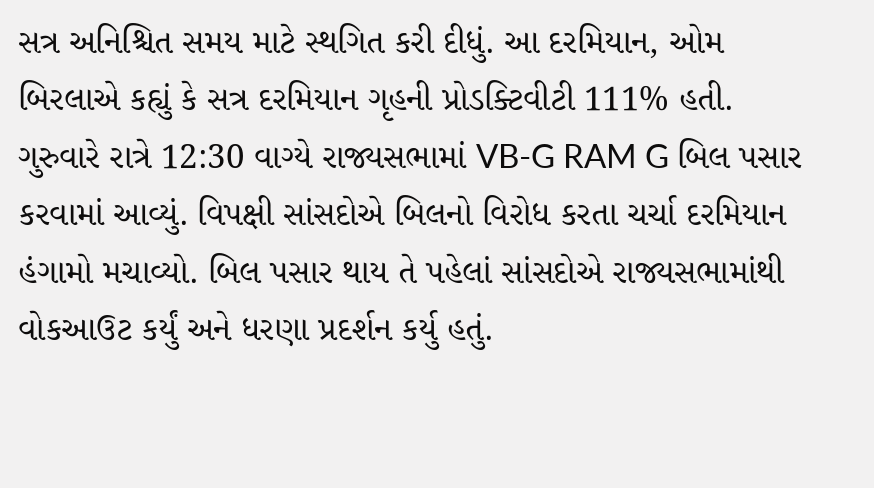સત્ર અનિશ્ચિત સમય માટે સ્થગિત કરી દીધું. આ દરમિયાન, ઓમ બિરલાએ કહ્યું કે સત્ર દરમિયાન ગૃહની પ્રોડક્ટિવીટી 111% હતી. ગુરુવારે રાત્રે 12:30 વાગ્યે રાજ્યસભામાં VB-G RAM G બિલ પસાર કરવામાં આવ્યું. વિપક્ષી સાંસદોએ બિલનો વિરોધ કરતા ચર્ચા દરમિયાન હંગામો મચાવ્યો. બિલ પસાર થાય તે પહેલાં સાંસદોએ રાજ્યસભામાંથી વોકઆઉટ કર્યું અને ધરણા પ્રદર્શન કર્યુ હતું.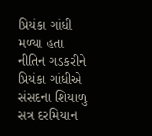પ્રિયંકા ગાંધી મળ્યા હતા નીતિન ગડકરીને
પ્રિયંકા ગાંધીએ સંસદના શિયાળુ સત્ર દરમિયાન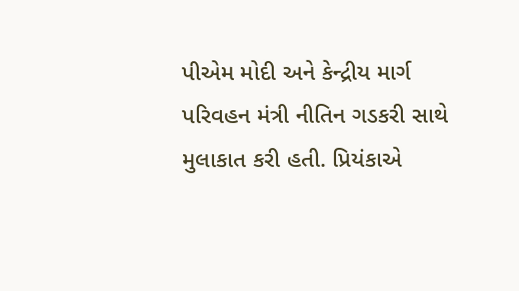પીએમ મોદી અને કેન્દ્રીય માર્ગ પરિવહન મંત્રી નીતિન ગડકરી સાથે મુલાકાત કરી હતી. પ્રિયંકાએ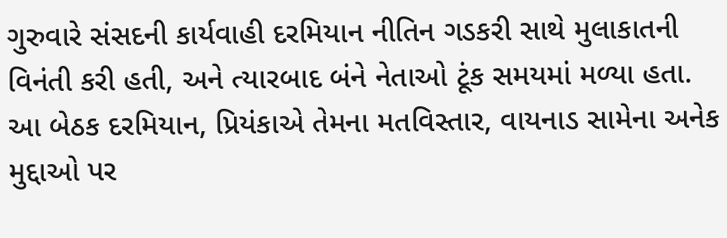ગુરુવારે સંસદની કાર્યવાહી દરમિયાન નીતિન ગડકરી સાથે મુલાકાતની વિનંતી કરી હતી, અને ત્યારબાદ બંને નેતાઓ ટૂંક સમયમાં મળ્યા હતા. આ બેઠક દરમિયાન, પ્રિયંકાએ તેમના મતવિસ્તાર, વાયનાડ સામેના અનેક મુદ્દાઓ પર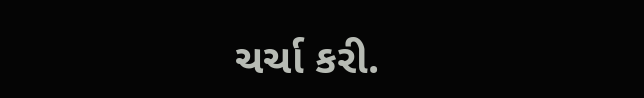ચર્ચા કરી.